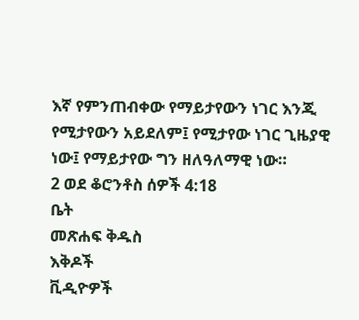እኛ የምንጠብቀው የማይታየውን ነገር እንጂ የሚታየውን አይደለም፤ የሚታየው ነገር ጊዜያዊ ነው፤ የማይታየው ግን ዘለዓለማዊ ነው።
2 ወደ ቆሮንቶስ ሰዎች 4:18
ቤት
መጽሐፍ ቅዱስ
እቅዶች
ቪዲዮዎች